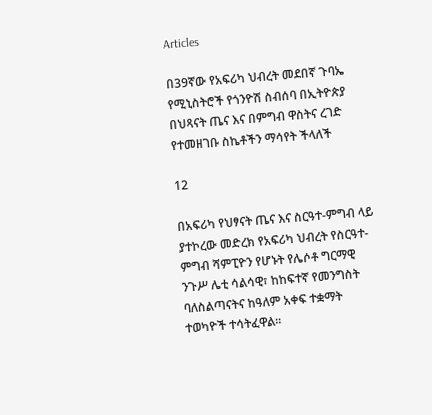Articles

በ39ኛው የአፍሪካ ህብረት መደበኛ ጉባኤ የሚኒስትሮች የጎንዮሽ ስብሰባ በኢትዮጵያ በህጻናት ጤና እና በምግብ ዋስትና ረገድ የተመዘገቡ ስኬቶችን ማሳየት ችላለች

12

በአፍሪካ የህፃናት ጤና እና ስርዓተ-ምግብ ላይ ያተኮረው መድረክ የአፍሪካ ህብረት የስርዓተ-ምግብ ሻምፒዮን የሆኑት የሌሶቶ ግርማዊ ንጉሥ ሌቲ ሳልሳዊ፣ ከከፍተኛ የመንግስት ባለስልጣናትና ከዓለም አቀፍ ተቋማት ተወካዮች ተሳትፈዋል።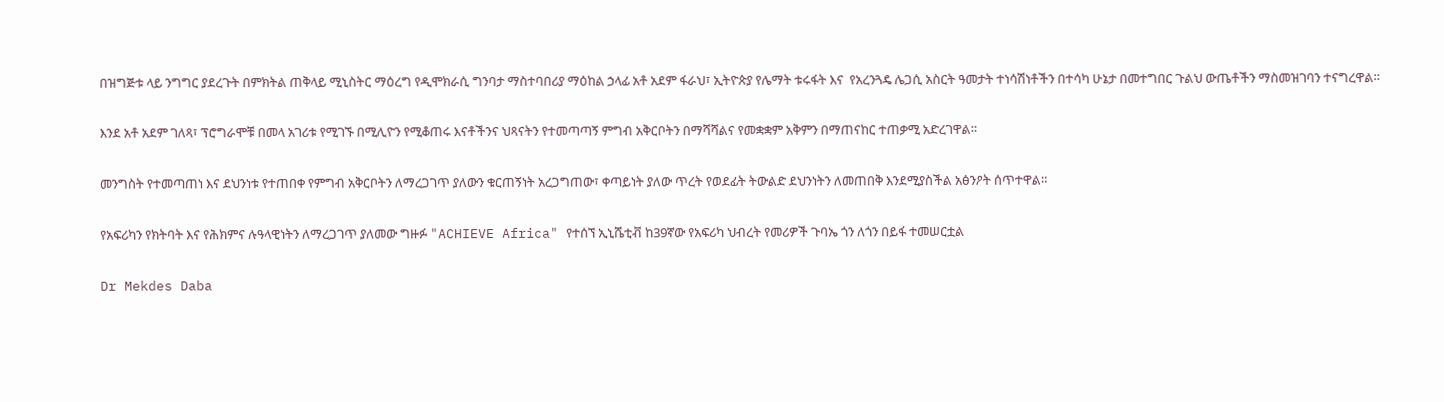በዝግጅቱ ላይ ንግግር ያደረጉት በምክትል ጠቅላይ ሚኒስትር ማዕረግ የዲሞክራሲ ግንባታ ማስተባበሪያ ማዕከል ኃላፊ አቶ አደም ፋራህ፣ ኢትዮጵያ የሌማት ቱሩፋት እና  የአረንጓዴ ሌጋሲ አስርት ዓመታት ተነሳሽነቶችን በተሳካ ሁኔታ በመተግበር ጉልህ ውጤቶችን ማስመዝገባን ተናግረዋል።

እንደ አቶ አደም ገለጻ፣ ፕሮግራሞቹ በመላ አገሪቱ የሚገኙ በሚሊዮን የሚቆጠሩ እናቶችንና ህጻናትን የተመጣጣኝ ምግብ አቅርቦትን በማሻሻልና የመቋቋም አቅምን በማጠናከር ተጠቃሚ አድረገዋል።

መንግስት የተመጣጠነ እና ደህንነቱ የተጠበቀ የምግብ አቅርቦትን ለማረጋገጥ ያለውን ቁርጠኝነት አረጋግጠው፣ ቀጣይነት ያለው ጥረት የወደፊት ትውልድ ደህንነትን ለመጠበቅ እንደሚያስችል አፅንዖት ሰጥተዋል።

የአፍሪካን የክትባት እና የሕክምና ሉዓላዊነትን ለማረጋገጥ ያለመው ግዙፉ "ACHIEVE Africa" የተሰኘ ኢኒሼቲቭ ከ39ኛው የአፍሪካ ህብረት የመሪዎች ጉባኤ ጎን ለጎን በይፋ ተመሠርቷል

Dr Mekdes Daba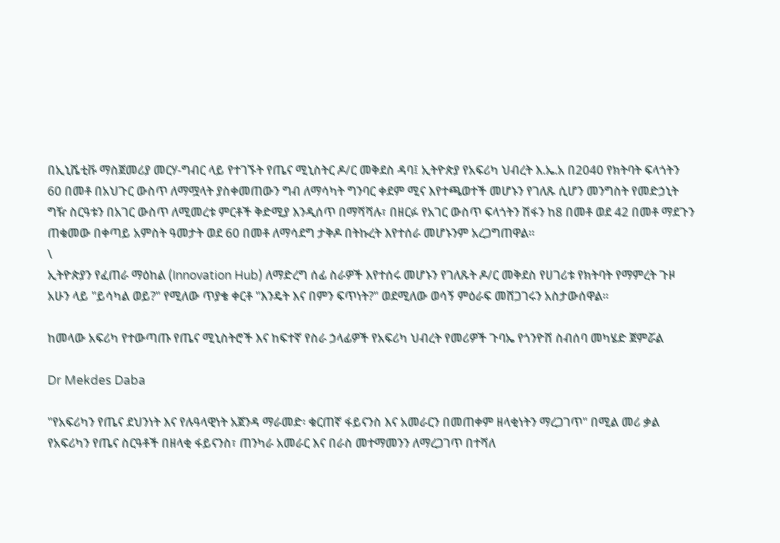በኢኒሼቲቩ ማስጀመሪያ መርሃ-ግብር ላይ የተገኙት የጤና ሚኒስትር ዶ/ር መቅደስ ዳባ፤ ኢትዮጵያ የአፍሪካ ህብረት እ.ኤ.አ በ2040 የክትባት ፍላጎትን 60 በመቶ በአህጉር ውስጥ ለማሟላት ያስቀመጠውን ግብ ለማሳካት ግንባር ቀደም ሚና እየተጫወተች መሆኑን የገለጹ ሲሆን መንግስት የመድኃኒት ግዥ ስርዓቱን በአገር ውስጥ ለሚመረቱ ምርቶች ቅድሚያ እንዲሰጥ በማሻሻሉ፣ በዘርፉ የአገር ውስጥ ፍላጎትን ሽፋን ከ8 በመቶ ወደ 42 በመቶ ማደጉን ጠቁመው በቀጣይ አምስት ዓመታት ወደ 60 በመቶ ለማሳደግ ታቅዶ በትኩረት እየተሰራ መሆኑንም አረጋግጠዋል።
\
ኢትዮጵያን የፈጠራ ማዕከል (Innovation Hub) ለማድረግ ሰፊ ስራዎች እየተሰሩ መሆኑን የገለጹት ዶ/ር መቅደስ የሀገሪቱ የክትባት የማምረት ጉዞ አሁን ላይ "ይሳካል ወይ?" የሚለው ጥያቄ ቀርቶ "እንዴት እና በምን ፍጥነት?" ወደሚለው ወሳኝ ምዕራፍ መሸጋገሩን አስታውሰዋል።

ከመላው አፍሪካ የተውጣጡ የጤና ሚኒስትሮች እና ከፍተኛ የስራ ኃላፊዎች የአፍሪካ ህብረት የመሪዎች ጉባኤ የጎንዮሸ ስብሰባ መካሄድ ጀምሯል

Dr Mekdes Daba

"የአፍሪካን የጤና ደህንነት እና የሉዓላዊነት አጀንዳ ማራመድ፡ ቁርጠኛ ፋይናንስ እና አመራርን በመጠቀም ዘላቂነትን ማረጋገጥ" በሚል መሪ ቃል የአፍሪካን የጤና ስርዓቶች በዘላቂ ፋይናንስ፣ ጠንካራ አመራር እና በራስ መተማመንን ለማረጋገጥ በተሻለ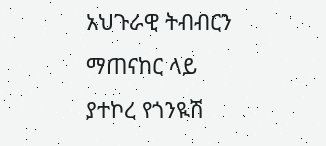አህጉራዊ ትብብርን ማጠናከር ላይ ያተኮረ የጎንዪሽ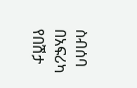ስብሰባ በአፍሪካ የበሽታ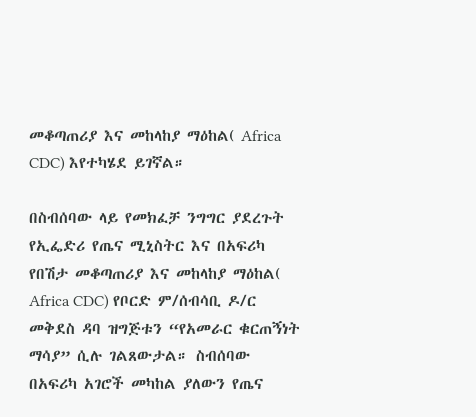መቆጣጠሪያ እና መከላከያ ማዕከል( Africa CDC) እየተካሄደ ይገኛል።

በስብሰባው ላይ የመክፈቻ ንግግር ያደረጉት የኢፌድሪ የጤና ሚኒስትር እና በአፍሪካ የበሽታ መቆጣጠሪያ እና መከላከያ ማዕከል( Africa CDC) የቦርድ ም/ሰብሳቢ ዶ/ር መቅደስ ዳባ ዝግጅቱን “የአመራር ቁርጠኝነት ማሳያ” ሲሉ ገልጸውታል። ስብሰባው በአፍሪካ አገሮች መካከል ያለውን የጤና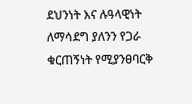ደህንነት እና ሉዓላዊነት ለማሳደግ ያለንን የጋራ ቁርጠኝነት የሚያንፀባርቅ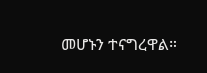መሆኑን ተናግረዋል።